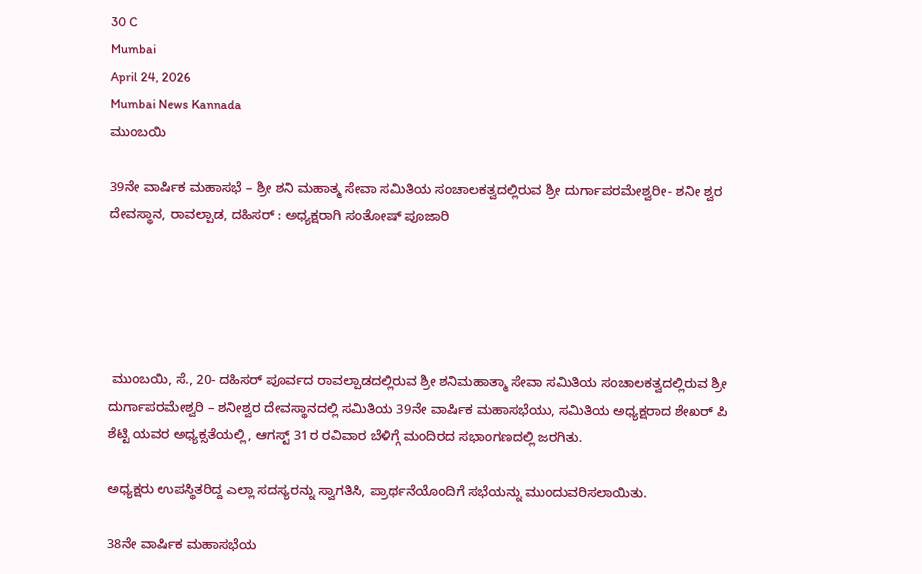30 C
Mumbai
April 24, 2026
Mumbai News Kannada
ಮುಂಬಯಿ

39ನೇ ವಾರ್ಷಿಕ ಮಹಾಸಭೆ – ಶ್ರೀ ಶನಿ ಮಹಾತ್ಮ ಸೇವಾ ಸಮಿತಿಯ ಸಂಚಾಲಕತ್ವದಲ್ಲಿರುವ ಶ್ರೀ ದುರ್ಗಾಪರಮೇಶ್ವರೀ- ಶನೀ ಶ್ವರ ದೇವಸ್ಥಾನ, ರಾವಲ್ಪಾಡ, ದಹಿಸರ್ : ಅಧ್ಯಕ್ಷರಾಗಿ ಸಂತೋಷ್ ಪೂಜಾರಿ





 ಮುಂಬಯಿ, ಸೆ., 20- ದಹಿಸರ್ ಪೂರ್ವದ ರಾವಲ್ಪಾಡದಲ್ಲಿರುವ ಶ್ರೀ ಶನಿಮಹಾತ್ಮಾ ಸೇವಾ ಸಮಿತಿಯ ಸಂಚಾಲಕತ್ವದಲ್ಲಿರುವ ಶ್ರೀ ದುರ್ಗಾಪರಮೇಶ್ವರಿ – ಶನೀಶ್ವರ ದೇವಸ್ಥಾನದಲ್ಲಿ ಸಮಿತಿಯ 39ನೇ ವಾರ್ಷಿಕ ಮಹಾಸಭೆಯು, ಸಮಿತಿಯ ಅಧ್ಯಕ್ಷರಾದ ಶೇಖರ್ ಪಿ ಶೆಟ್ಟಿ ಯವರ ಅಧ್ಯಕ್ಸತೆಯಲ್ಲಿ, ಆಗಸ್ಟ್ 31ರ ರವಿವಾರ ಬೆಳಿಗ್ಗೆ ಮಂದಿರದ ಸಭಾಂಗಣದಲ್ಲಿ ಜರಗಿತು.

ಅಧ್ಯಕ್ಷರು ಉಪಸ್ಥಿತರಿದ್ದ ಎಲ್ಲಾ ಸದಸ್ಯರನ್ನು ಸ್ವಾಗತಿಸಿ, ಪ್ರಾರ್ಥನೆಯೊಂದಿಗೆ ಸಭೆಯನ್ನು ಮುಂದುವರಿಸಲಾಯಿತು.

38ನೇ ವಾರ್ಷಿಕ ಮಹಾಸಭೆಯ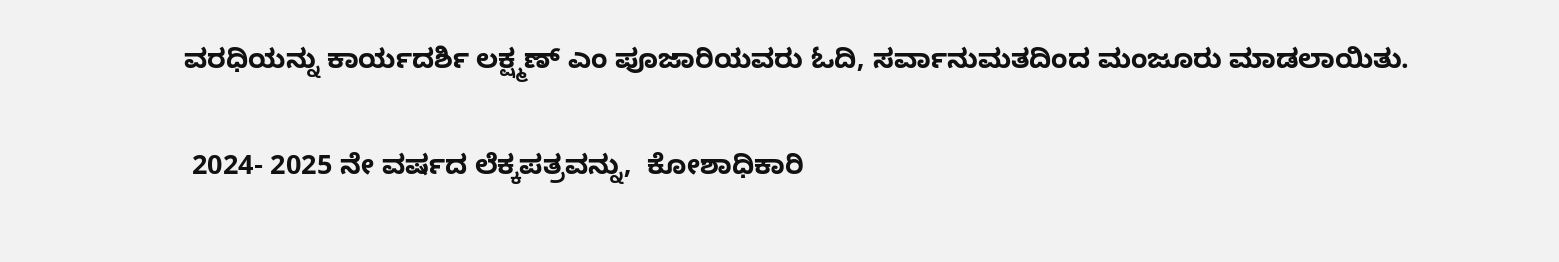ವರಧಿಯನ್ನು ಕಾರ್ಯದರ್ಶಿ ಲಕ್ಷ್ಮಣ್ ಎಂ ಪೂಜಾರಿಯವರು ಓದಿ, ಸರ್ವಾನುಮತದಿಂದ ಮಂಜೂರು ಮಾಡಲಾಯಿತು.

 2024- 2025 ನೇ ವರ್ಷದ ಲೆಕ್ಕಪತ್ರವನ್ನು,  ಕೋಶಾಧಿಕಾರಿ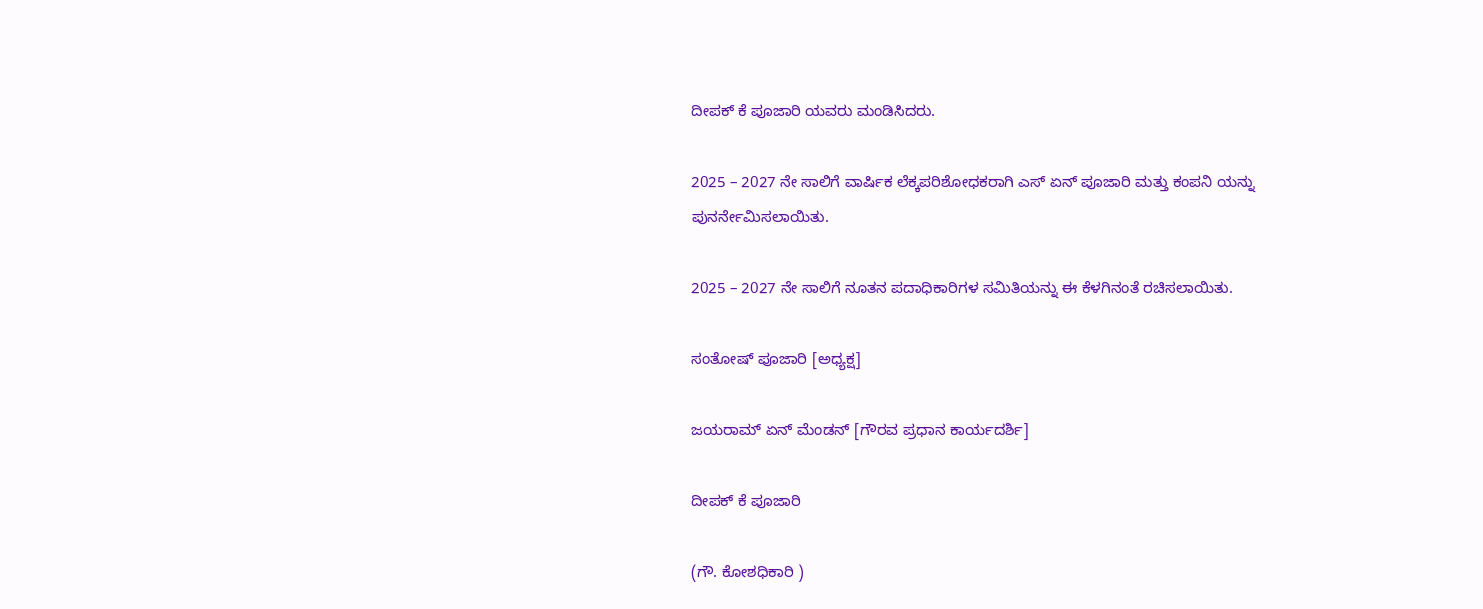ದೀಪಕ್ ಕೆ ಪೂಜಾರಿ ಯವರು ಮಂಡಿಸಿದರು.

2025 – 2027 ನೇ ಸಾಲಿಗೆ ವಾರ್ಷಿಕ ಲೆಕ್ಕಪರಿಶೋಧಕರಾಗಿ ಎಸ್ ಏನ್ ಪೂಜಾರಿ ಮತ್ತು ಕಂಪನಿ ಯನ್ನು ಪುನರ್ನೇಮಿಸಲಾಯಿತು.

2025 – 2027 ನೇ ಸಾಲಿಗೆ ನೂತನ ಪದಾಧಿಕಾರಿಗಳ ಸಮಿತಿಯನ್ನು ಈ ಕೆಳಗಿನಂತೆ ರಚಿಸಲಾಯಿತು.

ಸಂತೋಷ್ ಪೂಜಾರಿ [ಅಧ್ಯಕ್ಷ]

ಜಯರಾಮ್ ಏನ್ ಮೆಂಡನ್ [ಗೌರವ ಪ್ರಧಾನ ಕಾರ್ಯದರ್ಶಿ]

ದೀಪಕ್ ಕೆ ಪೂಜಾರಿ

(ಗೌ. ಕೋಶಧಿಕಾರಿ )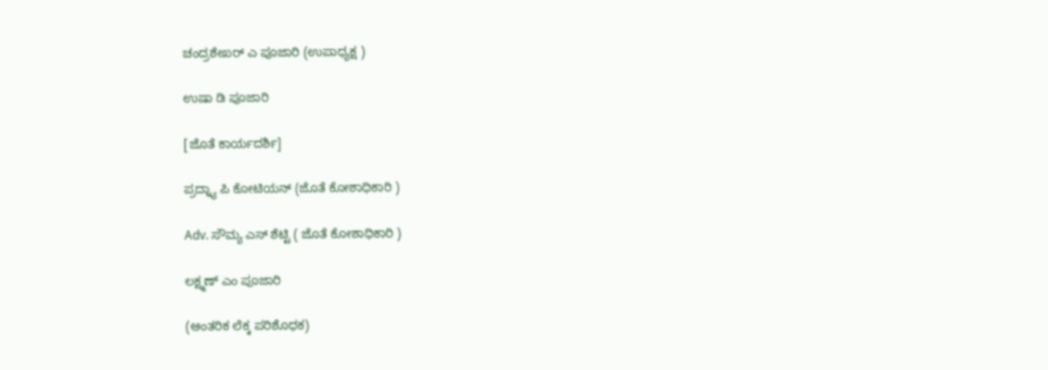ಚಂದ್ರಶೇಖರ್ ಎ ಪೂಜಾರಿ (ಉಪಾಧ್ಯಕ್ಷ )

ಉಷಾ ಡಿ ಪೂಜಾರಿ

[ಜೊತೆ ಕಾರ್ಯದರ್ಶಿ]

ಪ್ರದ್ನ್ಯಾ ಪಿ ಕೋಟಿಯನ್ (ಜೊತೆ ಕೋಶಾಧಿಕಾರಿ )

Adv. ಸೌಮ್ಯ ಎಸ್ ಶೆಟ್ಟಿ ( ಜೊತೆ ಕೋಶಾಧಿಕಾರಿ )

ಲಕ್ಷ್ಮಣ್ ಎಂ ಪೂಜಾರಿ

(ಆಂತರಿಕ ಲೆಕ್ಕ ಪರಿಶೊಧಕ)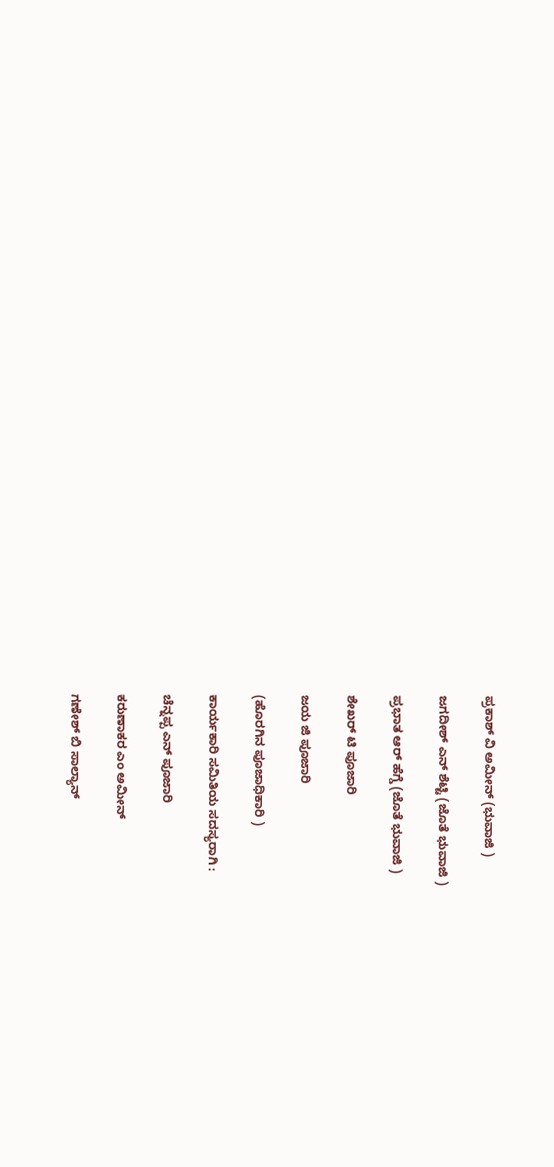ಪ್ರಕಾಶ್ ವಿ ಅಮೀನ್ (ಭುವಾಜಿ )

ಜಗದೀಶ್ ಎನ್ ಶೆಟ್ಟಿ (ಜೊತೆ ಭುವಾಜಿ )

ಪ್ರಭಾತ ಆರ್ ಹೆಗ್ಡೆ (ಜೊತೆ ಭುವಾಜಿ )

ಶೇಖರ್ ಟಿ ಪೂಜಾರಿ

ಜಯ ಜಿ ಪೂಜಾರಿ

(ಹೊರಗಿನ ಪೂಜಾಧಿಕಾರಿ )

ಕಾರ್ಯಕಾರಿ ಸಮಿತಿಯ ಸದಸ್ಯರಾಗಿ :

ಚೆನ್ನಪ್ಪ ಎನ್ ಪೂಜಾರಿ

ಕರುಣಾಕರ ಎಂ ಅಮೀನ್

ಗಣೇಶ್ ಬಿ ಸಾಲ್ಯಾನ್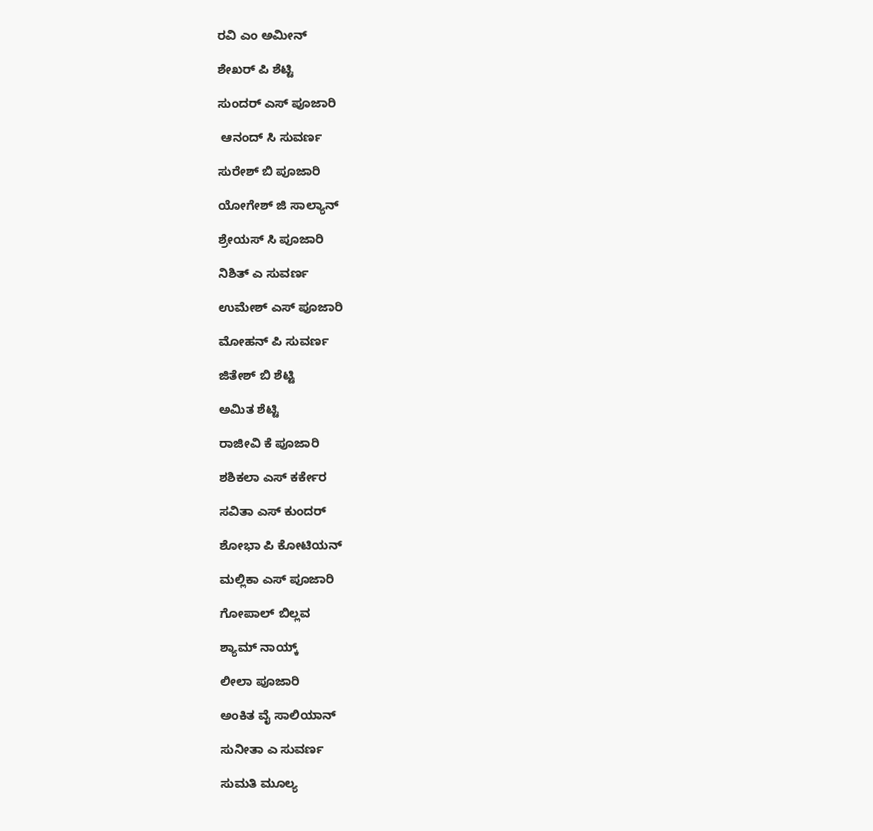ರವಿ ಎಂ ಅಮೀನ್

ಶೇಖರ್ ಪಿ ಶೆಟ್ಟಿ

ಸುಂದರ್ ಎಸ್ ಪೂಜಾರಿ

 ಆನಂದ್ ಸಿ ಸುವರ್ಣ

ಸುರೇಶ್ ಬಿ ಪೂಜಾರಿ

ಯೋಗೇಶ್ ಜಿ ಸಾಲ್ಯಾನ್

ಶ್ರೇಯಸ್ ಸಿ ಪೂಜಾರಿ

ನಿಶಿತ್ ಎ ಸುವರ್ಣ

ಉಮೇಶ್ ಎಸ್ ಪೂಜಾರಿ

ಮೋಹನ್ ಪಿ ಸುವರ್ಣ

ಜಿತೇಶ್ ಬಿ ಶೆಟ್ಟಿ

ಅಮಿತ ಶೆಟ್ಟಿ

ರಾಜೀವಿ ಕೆ ಪೂಜಾರಿ

ಶಶಿಕಲಾ ಎಸ್ ಕರ್ಕೇರ

ಸವಿತಾ ಎಸ್ ಕುಂದರ್

ಶೋಭಾ ಪಿ ಕೋಟಿಯನ್

ಮಲ್ಲಿಕಾ ಎಸ್ ಪೂಜಾರಿ

ಗೋಪಾಲ್ ಬಿಲ್ಲವ

ಶ್ಯಾಮ್ ನಾಯ್ಕ್

ಲೀಲಾ ಪೂಜಾರಿ

ಅಂಕಿತ ವೈ ಸಾಲಿಯಾನ್

ಸುನೀತಾ ಎ ಸುವರ್ಣ

ಸುಮತಿ ಮೂಲ್ಯ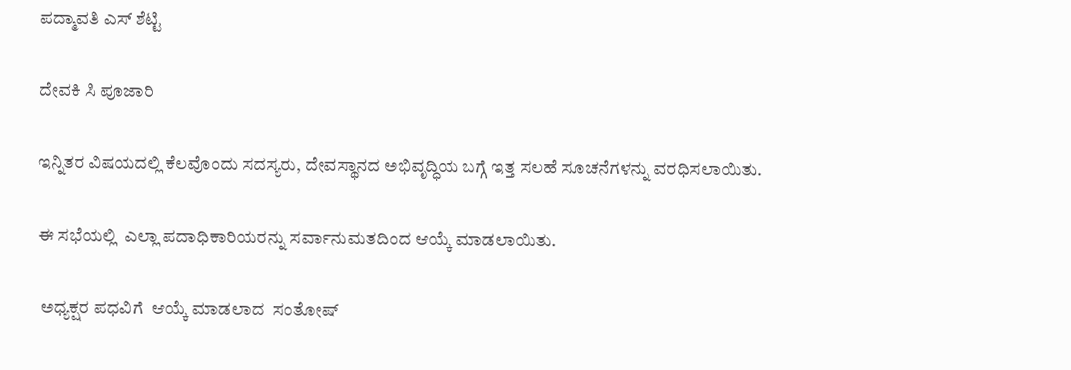ಪದ್ಮಾವತಿ ಎಸ್ ಶೆಟ್ಟಿ

ದೇವಕಿ ಸಿ ಪೂಜಾರಿ

ಇನ್ನಿತರ ವಿಷಯದಲ್ಲಿ ಕೆಲವೊಂದು ಸದಸ್ಯರು, ದೇವಸ್ಥಾನದ ಅಭಿವೃದ್ಧಿಯ ಬಗ್ಗೆ ಇತ್ತ ಸಲಹೆ ಸೂಚನೆಗಳನ್ನು ವರಧಿಸಲಾಯಿತು.

ಈ ಸಭೆಯಲ್ಲಿ  ಎಲ್ಲಾ ಪದಾಧಿಕಾರಿಯರನ್ನು ಸರ್ವಾನುಮತದಿಂದ ಆಯ್ಕೆ ಮಾಡಲಾಯಿತು.

 ಅಧ್ಯಕ್ಷರ ಪಧವಿಗೆ  ಆಯ್ಕೆ ಮಾಡಲಾದ  ಸಂತೋಷ್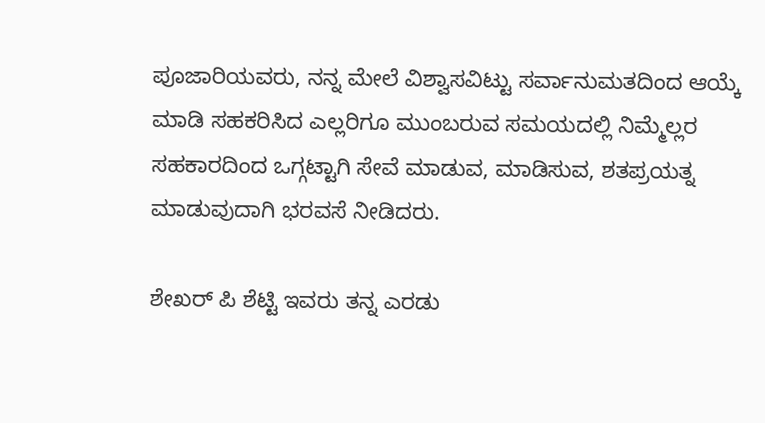ಪೂಜಾರಿಯವರು, ನನ್ನ ಮೇಲೆ ವಿಶ್ವಾಸವಿಟ್ಟು ಸರ್ವಾನುಮತದಿಂದ ಆಯ್ಕೆ ಮಾಡಿ ಸಹಕರಿಸಿದ ಎಲ್ಲರಿಗೂ ಮುಂಬರುವ ಸಮಯದಲ್ಲಿ ನಿಮ್ಮೆಲ್ಲರ ಸಹಕಾರದಿಂದ ಒಗ್ಗಟ್ಟಾಗಿ ಸೇವೆ ಮಾಡುವ, ಮಾಡಿಸುವ, ಶತಪ್ರಯತ್ನ ಮಾಡುವುದಾಗಿ ಭರವಸೆ ನೀಡಿದರು.

ಶೇಖರ್ ಪಿ ಶೆಟ್ಟಿ ಇವರು ತನ್ನ ಎರಡು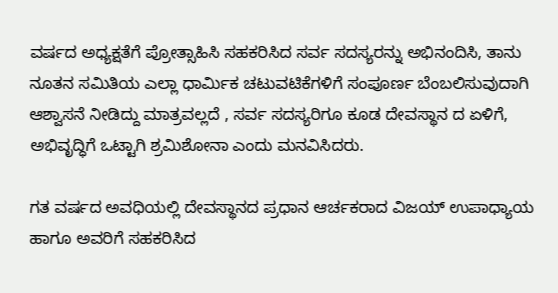ವರ್ಷದ ಅಧ್ಯಕ್ಷತೆಗೆ ಪ್ರೋತ್ಸಾಹಿಸಿ ಸಹಕರಿಸಿದ ಸರ್ವ ಸದಸ್ಯರನ್ನು ಅಭಿನಂದಿಸಿ, ತಾನು ನೂತನ ಸಮಿತಿಯ ಎಲ್ಲಾ ಧಾರ್ಮಿಕ ಚಟುವಟಿಕೆಗಳಿಗೆ ಸಂಪೂರ್ಣ ಬೆಂಬಲಿಸುವುದಾಗಿ ಆಶ್ವಾಸನೆ ನೀಡಿದ್ದು ಮಾತ್ರವಲ್ಲದೆ , ಸರ್ವ ಸದಸ್ಯರಿಗೂ ಕೂಡ ದೇವಸ್ಥಾನ ದ ಏಳಿಗೆ, ಅಭಿವೃದ್ಧಿಗೆ ಒಟ್ಟಾಗಿ ಶ್ರಮಿಶೋನಾ ಎಂದು ಮನವಿಸಿದರು.

ಗತ ವರ್ಷದ ಅವಧಿಯಲ್ಲಿ ದೇವಸ್ಥಾನದ ಪ್ರಧಾನ ಆರ್ಚಕರಾದ ವಿಜಯ್ ಉಪಾಧ್ಯಾಯ ಹಾಗೂ ಅವರಿಗೆ ಸಹಕರಿಸಿದ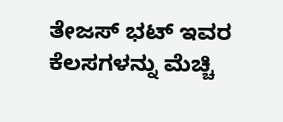ತೇಜಸ್ ಭಟ್ ಇವರ ಕೆಲಸಗಳನ್ನು ಮೆಚ್ಚಿ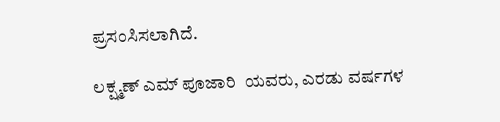ಪ್ರಸಂಸಿಸಲಾಗಿದೆ.

ಲಕ್ಷ್ಮಣ್ ಎಮ್ ಪೂಜಾರಿ  ಯವರು, ಎರಡು ವರ್ಷಗಳ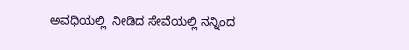ಅವಧಿಯಲ್ಲಿ  ನೀಡಿದ ಸೇವೆಯಲ್ಲಿ ನನ್ನಿಂದ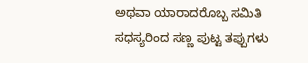ಅಥವಾ ಯಾರಾದರೊಬ್ಬ ಸಮಿತಿ ಸಧಸ್ಯರಿಂದ ಸಣ್ಣ ಪುಟ್ಟ ತಪ್ಪುಗಳು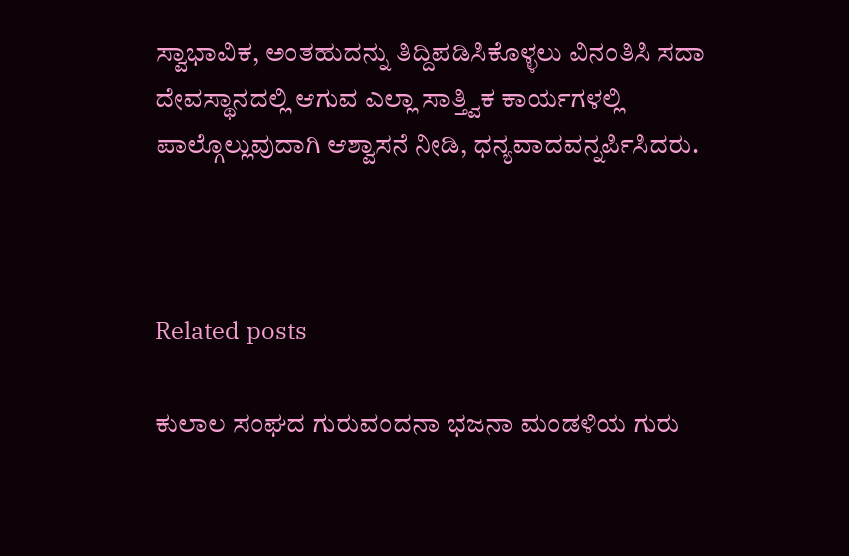ಸ್ವಾಭಾವಿಕ, ಅಂತಹುದನ್ನು ತಿದ್ದಿಪಡಿಸಿಕೊಳ್ಳಲು ವಿನಂತಿಸಿ ಸದಾ ದೇವಸ್ಥಾನದಲ್ಲಿ ಆಗುವ ಎಲ್ಲಾ ಸಾತ್ತ್ವಿಕ ಕಾರ್ಯಗಳಲ್ಲಿ ಪಾಲ್ಗೊಲ್ಲುವುದಾಗಿ ಆಶ್ವಾಸನೆ ನೀಡಿ, ಧನ್ಯವಾದವನ್ನರ್ಪಿಸಿದರು.



Related posts

ಕುಲಾಲ ಸಂಘದ ಗುರುವಂದನಾ ಭಜನಾ ಮಂಡಳಿಯ ಗುರು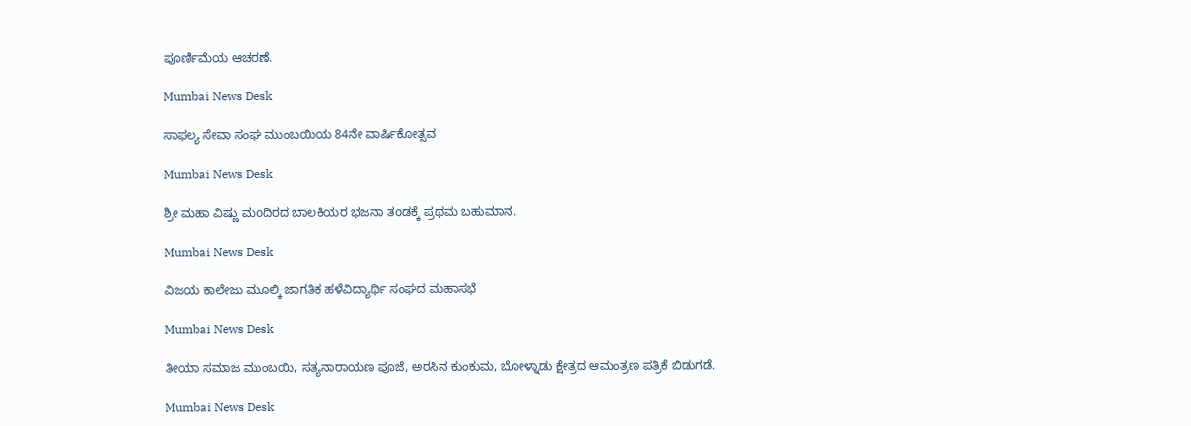ಪೂರ್ಣಿಮೆಯ ಆಚರಣೆ.

Mumbai News Desk

ಸಾಫಲ್ಯ ಸೇವಾ ಸಂಘ ಮುಂಬಯಿಯ 84ನೇ ವಾರ್ಷಿಕೋತ್ಸವ

Mumbai News Desk

ಶ್ರೀ ಮಹಾ ವಿಷ್ಣು ಮoದಿರದ ಬಾಲಕಿಯರ ಭಜನಾ ತoಡಕ್ಕೆ ಪ್ರಥಮ ಬಹುಮಾನ.

Mumbai News Desk

ವಿಜಯ ಕಾಲೇಜು ಮೂಲ್ಕಿ ಜಾಗತಿಕ ಹಳೆವಿದ್ಯಾರ್ಥಿ ಸಂಘದ ಮಹಾಸಭೆ

Mumbai News Desk

ತೀಯಾ ಸಮಾಜ ಮುಂಬಯಿ, ಸತ್ಯನಾರಾಯಣ ಪೂಜೆ, ಅರಸಿನ ಕುಂಕುಮ, ಬೋಳ್ನಾಡು ಕ್ಷೇತ್ರದ ಆಮಂತ್ರಣ ಪತ್ರಿಕೆ ಬಿಡುಗಡೆ.

Mumbai News Desk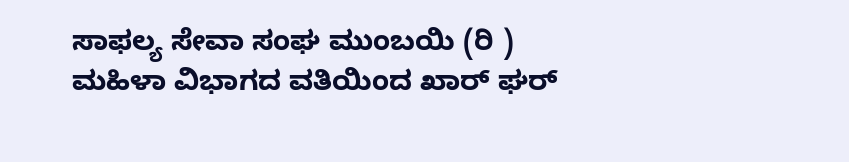ಸಾಫಲ್ಯ ಸೇವಾ ಸಂಘ ಮುಂಬಯಿ (ರಿ ) ಮಹಿಳಾ ವಿಭಾಗದ ವತಿಯಿಂದ ಖಾರ್ ಘರ್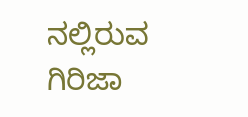ನಲ್ಲಿರುವ ಗಿರಿಜಾ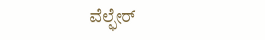ವೆಲ್ಫೇರ್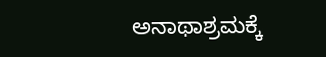ಅನಾಥಾಶ್ರಮಕ್ಕೆ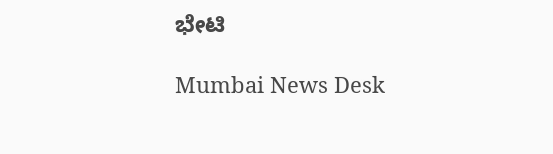ಭೇಟಿ

Mumbai News Desk